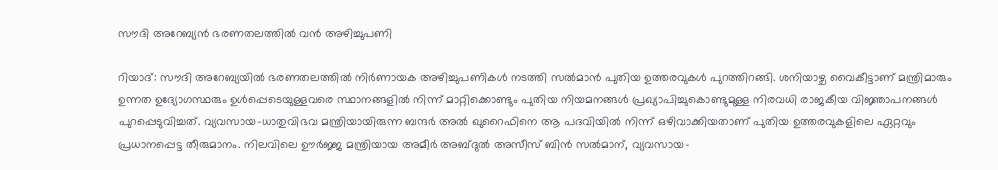സൗദി അറേബ്യൻ ഭരണതലത്തിൽ വൻ അഴിച്ചുപണി

റിയാദ്: സൗദി അറേബ്യയിൽ ഭരണതലത്തിൽ നിർണായക അഴിച്ചുപണികൾ നടത്തി സൽമാൻ പുതിയ ഉത്തരവുകൾ പുറത്തിറങ്ങി. ശനിയാഴ്ച വൈകീട്ടാണ് മന്ത്രിമാരും ഉന്നത ഉദ്യോഗസ്ഥരും ഉൾപ്പെടെയുള്ളവരെ സ്ഥാനങ്ങളിൽ നിന്ന് മാറ്റിക്കൊണ്ടും പുതിയ നിയമനങ്ങൾ പ്രഖ്യാപിച്ചുകൊണ്ടുമുള്ള നിരവധി രാജകീയ വിജ്ഞാപനങ്ങൾ പുറപ്പെടുവിച്ചത്. വ്യവസായ-ധാതുവിഭവ മന്ത്രിയായിരുന്ന ബന്ദർ അൽ ഖുറൈഫിനെ ആ പദവിയിൽ നിന്ന് ഒഴിവാക്കിയതാണ് പുതിയ ഉത്തരവുകളിലെ ഏറ്റവും പ്രധാനപ്പെട്ട തീരുമാനം. നിലവിലെ ഊർജ്ജ മന്ത്രിയായ അമീർ അബ്ദുൽ അസീസ് ബിൻ സൽമാന്, വ്യവസായ-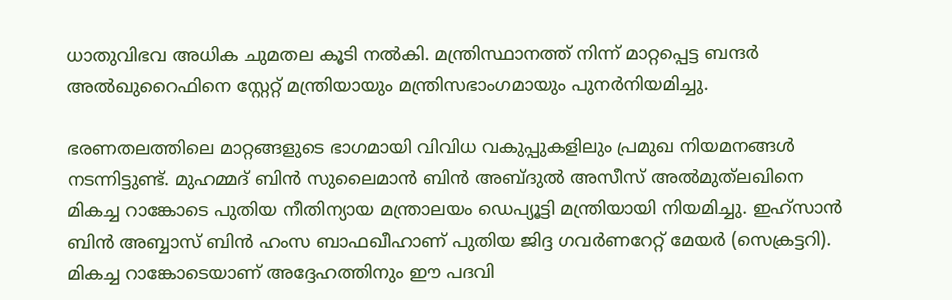ധാതുവിഭവ അധിക ചുമതല കൂടി നൽകി. മന്ത്രിസ്ഥാനത്ത് നിന്ന് മാറ്റപ്പെട്ട ബന്ദർ അൽഖുറൈഫിനെ സ്റ്റേറ്റ് മന്ത്രിയായും മന്ത്രിസഭാംഗമായും പുനർനിയമിച്ചു.

ഭരണതലത്തിലെ മാറ്റങ്ങളുടെ ഭാഗമായി വിവിധ വകുപ്പുകളിലും പ്രമുഖ നിയമനങ്ങൾ നടന്നിട്ടുണ്ട്. മുഹമ്മദ് ബിൻ സുലൈമാൻ ബിൻ അബ്ദുൽ അസീസ് അൽമുത്‌ലഖിനെ മികച്ച റാങ്കോടെ പുതിയ നീതിന്യായ മന്ത്രാലയം ഡെപ്യൂട്ടി മന്ത്രിയായി നിയമിച്ചു. ഇഹ്‌സാൻ ബിൻ അബ്ബാസ് ബിൻ ഹംസ ബാഫഖീഹാണ് പുതിയ ജിദ്ദ ഗവർണറേറ്റ് മേയർ (സെക്രട്ടറി). മികച്ച റാങ്കോടെയാണ് അദ്ദേഹത്തിനും ഈ പദവി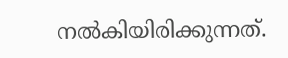നൽകിയിരിക്കുന്നത്.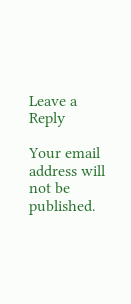Leave a Reply

Your email address will not be published.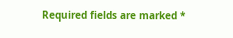Required fields are marked *